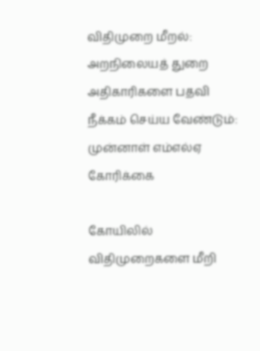விதிமுறை மீறல்: அறநிலையத் துறை அதிகாரிகளை பதவி நீக்கம் செய்ய வேண்டும்: முன்னாள் எம்எல்ஏ கோரிக்கை

கோயிலில் விதிமுறைகளை மீறி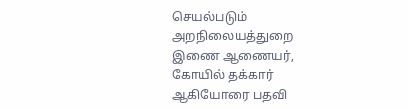செயல்படும் அறநிலையத்துறை இணை ஆணையர்,  கோயில் தக்கார் ஆகியோரை பதவி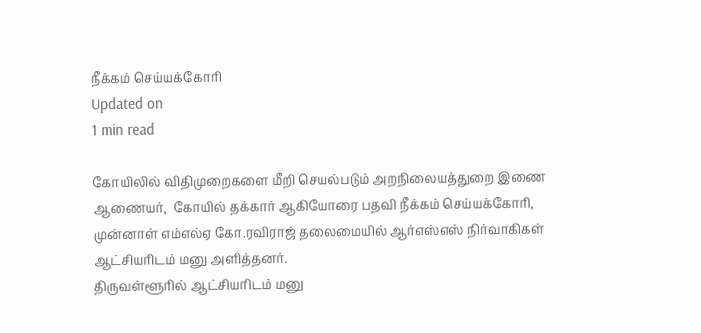நீக்கம் செய்யக்கோரி
Updated on
1 min read

கோயிலில் விதிமுறைகளை மீறி செயல்படும் அறநிலையத்துறை இணை ஆணையர்,  கோயில் தக்கார் ஆகியோரை பதவி நீக்கம் செய்யக்கோரி, முன்னாள் எம்எல்ஏ கோ.ரவிராஜ் தலைமையில் ஆர்எஸ்எஸ் நிர்வாகிகள் ஆட்சியரிடம் மனு அளித்தனர்.
திருவள்ளூரில் ஆட்சியரிடம் மனு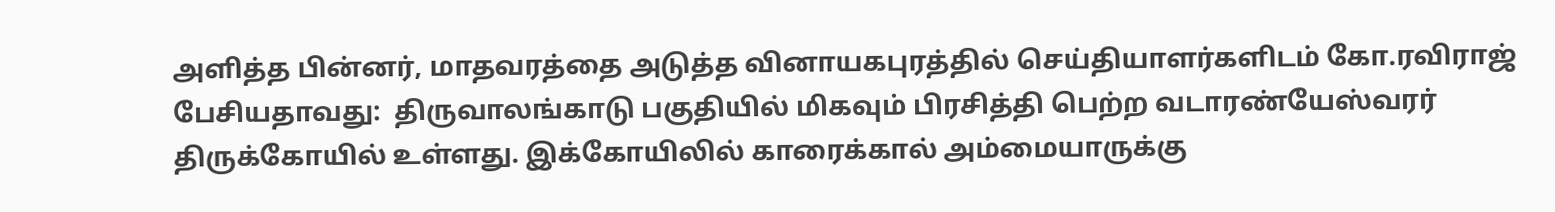அளித்த பின்னர், மாதவரத்தை அடுத்த வினாயகபுரத்தில் செய்தியாளர்களிடம் கோ.ரவிராஜ் பேசியதாவது:  திருவாலங்காடு பகுதியில் மிகவும் பிரசித்தி பெற்ற வடாரண்யேஸ்வரர் திருக்கோயில் உள்ளது. இக்கோயிலில் காரைக்கால் அம்மையாருக்கு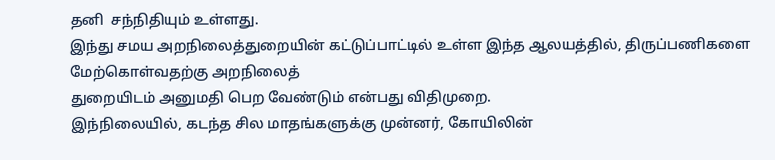தனி  சந்நிதியும் உள்ளது.
இந்து சமய அறநிலைத்துறையின் கட்டுப்பாட்டில் உள்ள இந்த ஆலயத்தில், திருப்பணிகளை மேற்கொள்வதற்கு அறநிலைத்
துறையிடம் அனுமதி பெற வேண்டும் என்பது விதிமுறை.
இந்நிலையில், கடந்த சில மாதங்களுக்கு முன்னர், கோயிலின்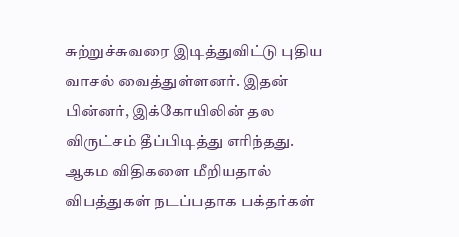சுற்றுச்சுவரை இடித்துவிட்டு புதிய வாசல் வைத்துள்ளனர். இதன் பின்னர், இக்கோயிலின் தல விருட்சம் தீப்பிடித்து எரிந்தது. ஆகம விதிகளை மீறியதால் விபத்துகள் நடப்பதாக பக்தர்கள்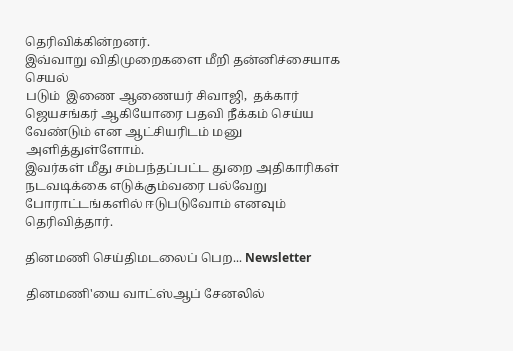தெரிவிக்கின்றனர்.
இவ்வாறு விதிமுறைகளை மீறி தன்னிச்சையாக செயல்
படும்  இணை ஆணையர் சிவாஜி,  தக்கார் ஜெயசங்கர் ஆகியோரை பதவி நீக்கம் செய்ய வேண்டும் என ஆட்சியரிடம் மனு அளித்துள்ளோம்.
இவர்கள் மீது சம்பந்தப்பட்ட துறை அதிகாரிகள் நடவடிக்கை எடுக்கும்வரை பல்வேறு போராட்டங்களில் ஈடுபடுவோம் எனவும் தெரிவித்தார்.

தினமணி செய்திமடலைப் பெற... Newsletter

தினமணி'யை வாட்ஸ்ஆப் சேனலில்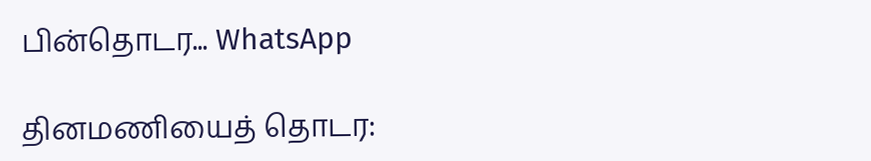பின்தொடர... WhatsApp

தினமணியைத் தொடர: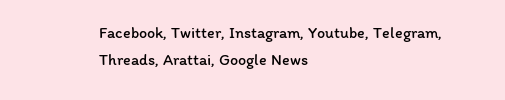Facebook, Twitter, Instagram, Youtube, Telegram, Threads, Arattai, Google News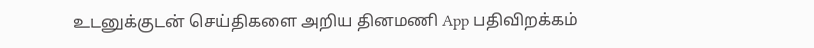உடனுக்குடன் செய்திகளை அறிய தினமணி App பதிவிறக்கம்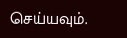செய்யவும்.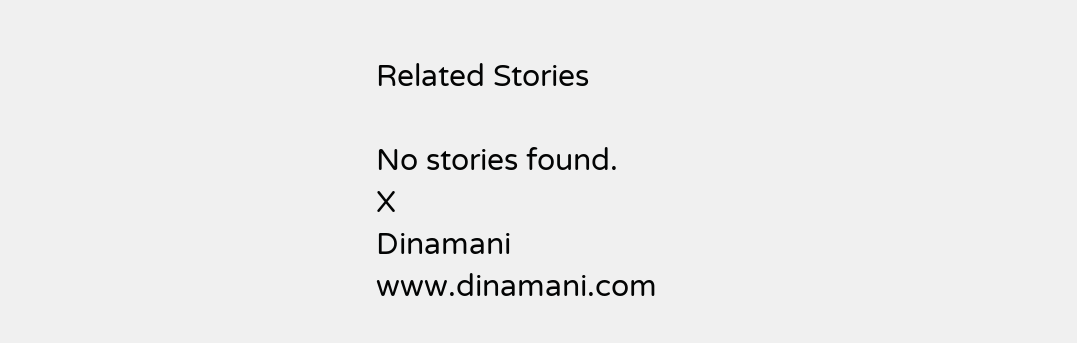Related Stories

No stories found.
X
Dinamani
www.dinamani.com